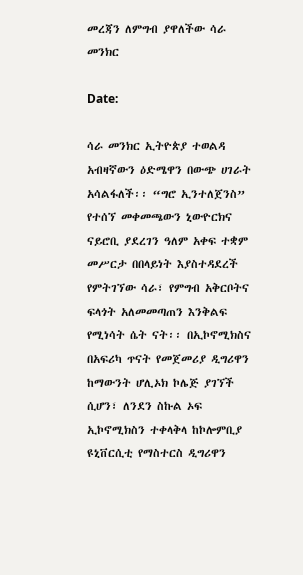መረጃን ለምግብ ያዋለችው ሳራ መንክር

Date:

ሳራ መንክር ኢትዮጵያ ተወልዳ አብዛኛውን ዕድሜዋን በውጭ ሀገራት አሳልፋለች፡፡ “ግሮ ኢንተለጀንስ” የተሰኘ መቀመጫውን ኒውዮርክና ናይሮቢ ያደረገን ዓለም አቀፍ ተቋም መሥርታ በበላይነት እያስተዳደረች የምትገኘው ሳራ፣ የምግብ አቅርቦትና ፍላጎት አለመመጣጠን እንቅልፍ የሚነሳት ሴት ናት፡፡ በኢኮኖሚክስና በአፍሪካ ጥናት የመጀመሪያ ዲግሪዋን ከማውንት ሆሊኦክ ኮሌጅ ያገኘች ሲሆን፣ ለንደን ስኩል ኦፍ ኢኮኖሚክስን ተቀላቅላ ከኮሎምቢያ ዩኒቨርሲቲ የማስተርስ ዲግሪዋን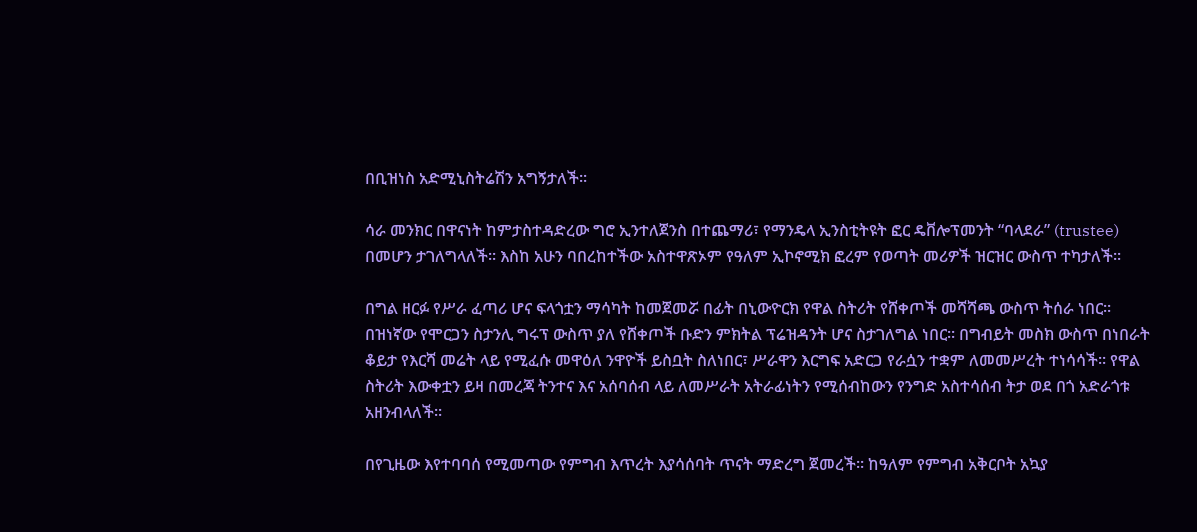በቢዝነስ አድሚኒስትሬሽን አግኝታለች፡፡

ሳራ መንክር በዋናነት ከምታስተዳድረው ግሮ ኢንተለጀንስ በተጨማሪ፣ የማንዴላ ኢንስቲትዩት ፎር ዴቨሎፕመንት “ባላደራ” (trustee) በመሆን ታገለግላለች፡፡ እስከ አሁን ባበረከተችው አስተዋጽኦም የዓለም ኢኮኖሚክ ፎረም የወጣት መሪዎች ዝርዝር ውስጥ ተካታለች፡፡

በግል ዘርፉ የሥራ ፈጣሪ ሆና ፍላጎቷን ማሳካት ከመጀመሯ በፊት በኒውዮርክ የዋል ስትሪት የሸቀጦች መሻሻጫ ውስጥ ትሰራ ነበር፡፡ በዝነኛው የሞርጋን ስታንሊ ግሩፕ ውስጥ ያለ የሸቀጦች ቡድን ምክትል ፕሬዝዳንት ሆና ስታገለግል ነበር፡፡ በግብይት መስክ ውስጥ በነበራት ቆይታ የእርሻ መሬት ላይ የሚፈሱ መዋዕለ ንዋዮች ይስቧት ስለነበር፣ ሥራዋን እርግፍ አድርጋ የራሷን ተቋም ለመመሥረት ተነሳሳች፡፡ የዋል ስትሪት እውቀቷን ይዛ በመረጃ ትንተና እና አሰባሰብ ላይ ለመሥራት አትራፊነትን የሚሰብከውን የንግድ አስተሳሰብ ትታ ወደ በጎ አድራጎቱ አዘንብላለች፡፡

በየጊዜው እየተባባሰ የሚመጣው የምግብ እጥረት እያሳሰባት ጥናት ማድረግ ጀመረች፡፡ ከዓለም የምግብ አቅርቦት አኳያ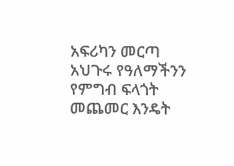አፍሪካን መርጣ አህጉሩ የዓለማችንን የምግብ ፍላጎት መጨመር እንዴት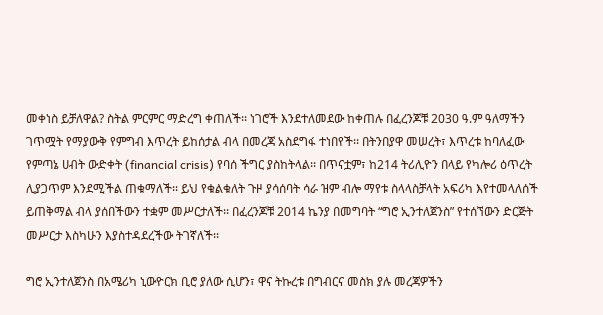መቀነስ ይቻለዋል? ስትል ምርምር ማድረግ ቀጠለች፡፡ ነገሮች እንደተለመደው ከቀጠሉ በፈረንጆቹ 2030 ዓ.ም ዓለማችን ገጥሟት የማያውቅ የምግብ እጥረት ይከሰታል ብላ በመረጃ አስደግፋ ተነበየች፡፡ በትንበያዋ መሠረት፣ እጥረቱ ከባለፈው የምጣኔ ሀብት ውድቀት (financial crisis) የባሰ ችግር ያስከትላል፡፡ በጥናቷም፣ ከ214 ትሪሊዮን በላይ የካሎሪ ዕጥረት ሊያጋጥም እንደሚችል ጠቁማለች፡፡ ይህ የቁልቁለት ጉዞ ያሳሰባት ሳራ ዝም ብሎ ማየቱ ስላላስቻላት አፍሪካ እየተመላለሰች ይጠቅማል ብላ ያሰበችውን ተቋም መሥርታለች፡፡ በፈረንጆቹ 2014 ኬንያ በመግባት “ግሮ ኢንተለጀንስ” የተሰኘውን ድርጅት መሥርታ እስካሁን እያስተዳደረችው ትገኛለች፡፡

ግሮ ኢንተለጀንስ በአሜሪካ ኒውዮርክ ቢሮ ያለው ሲሆን፣ ዋና ትኩረቱ በግብርና መስክ ያሉ መረጃዎችን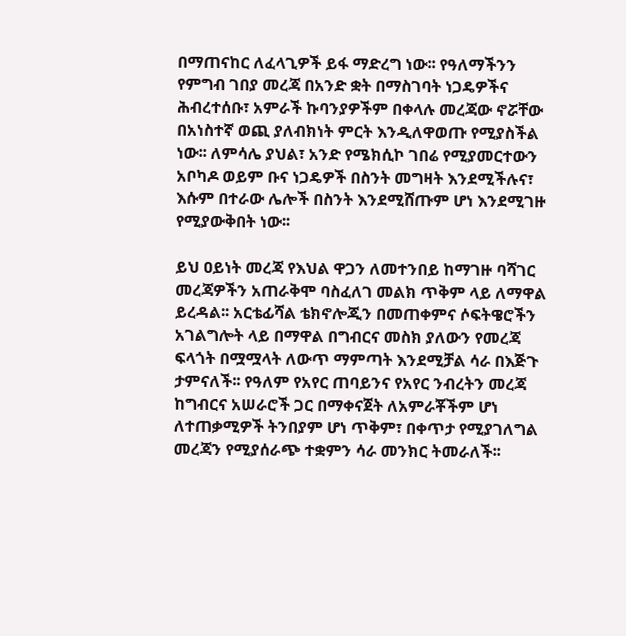በማጠናከር ለፈላጊዎች ይፋ ማድረግ ነው፡፡ የዓለማችንን የምግብ ገበያ መረጃ በአንድ ቋት በማስገባት ነጋዴዎችና ሕብረተሰቡ፣ አምራች ኩባንያዎችም በቀላሉ መረጃው ኖሯቸው በአነስተኛ ወጪ ያለብክነት ምርት እንዲለዋወጡ የሚያስችል ነው፡፡ ለምሳሌ ያህል፣ አንድ የሜክሲኮ ገበሬ የሚያመርተውን አቦካዶ ወይም ቡና ነጋዴዎች በስንት መግዛት እንደሚችሉና፣ እሱም በተራው ሌሎች በስንት እንደሚሸጡም ሆነ እንደሚገዙ የሚያውቅበት ነው፡፡

ይህ ዐይነት መረጃ የእህል ዋጋን ለመተንበይ ከማገዙ ባሻገር መረጃዎችን አጠራቅሞ ባስፈለገ መልክ ጥቅም ላይ ለማዋል ይረዳል፡፡ አርቴፊሻል ቴክኖሎጂን በመጠቀምና ሶፍትዌሮችን አገልግሎት ላይ በማዋል በግብርና መስክ ያለውን የመረጃ ፍላጎት በሟሟላት ለውጥ ማምጣት እንደሚቻል ሳራ በእጅጉ ታምናለች፡፡ የዓለም የአየር ጠባይንና የአየር ንብረትን መረጃ ከግብርና አሠራሮች ጋር በማቀናጀት ለአምራቾችም ሆነ ለተጠቃሚዎች ትንበያም ሆነ ጥቅም፣ በቀጥታ የሚያገለግል መረጃን የሚያሰራጭ ተቋምን ሳራ መንክር ትመራለች፡፡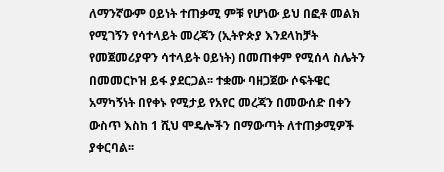ለማንኛውም ዐይነት ተጠቃሚ ምቹ የሆነው ይህ በፎቶ መልክ የሚገኝን የሳተላይት መረጃን (ኢትዮጵያ እንደላከቻት የመጀመሪያዋን ሳተላይት ዐይነት) በመጠቀም የሚሰላ ስሌትን በመመርኮዝ ይፋ ያደርጋል፡፡ ተቋሙ ባዘጋጀው ሶፍትዌር አማካኝነት በየቀኑ የሚታይ የአየር መረጃን በመውሰድ በቀን ውስጥ እስከ 1 ሺህ ሞዴሎችን በማውጣት ለተጠቃሚዎች ያቀርባል፡፡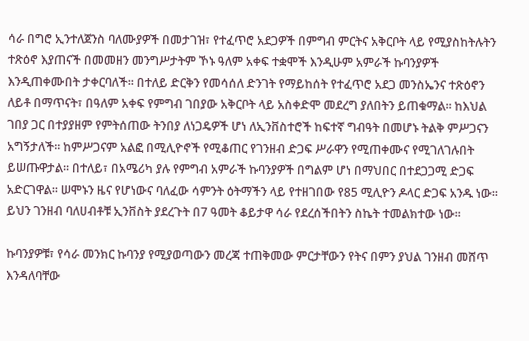ሳራ በግሮ ኢንተለጀንስ ባለሙያዎች በመታገዝ፣ የተፈጥሮ አደጋዎች በምግብ ምርትና አቅርቦት ላይ የሚያስከትሉትን ተጽዕኖ እያጠናች በመመዘን መንግሥታትም ኾኑ ዓለም አቀፍ ተቋሞች እንዲሁም አምራች ኩባንያዎች እንዲጠቀሙበት ታቀርባለች፡፡ በተለይ ድርቅን የመሳሰለ ድንገት የማይከሰት የተፈጥሮ አደጋ መንስኤንና ተጽዕኖን ለይቶ በማጥናት፣ በዓለም አቀፍ የምግብ ገበያው አቅርቦት ላይ አስቀድሞ መደረግ ያለበትን ይጠቁማል፡፡ ከእህል ገበያ ጋር በተያያዘም የምትሰጠው ትንበያ ለነጋዴዎች ሆነ ለኢንቨስተሮች ከፍተኛ ግብዓት በመሆኑ ትልቅ ምሥጋናን አግኝታለች፡፡ ከምሥጋናም አልፎ በሚሊዮኖች የሚቆጠር የገንዘብ ድጋፍ ሥራዋን የሚጠቀሙና የሚገለገሉበት ይሠጡዋታል፡፡ በተለይ፣ በአሜሪካ ያሉ የምግብ አምራች ኩባንያዎች በግልም ሆነ በማህበር በተደጋጋሚ ድጋፍ አድርገዋል፡፡ ሠሞኑን ዜና የሆነውና ባለፈው ሳምንት ዕትማችን ላይ የተዘገበው የ85 ሚሊዮን ዶላር ድጋፍ አንዱ ነው፡፡ ይህን ገንዘብ ባለሀብቶቹ ኢንቨስት ያደረጉት በ7 ዓመት ቆይታዋ ሳራ የደረሰችበትን ስኬት ተመልክተው ነው፡፡

ኩባንያዎቹ፣ የሳራ መንክር ኩባንያ የሚያወጣውን መረጃ ተጠቅመው ምርታቸውን የትና በምን ያህል ገንዘብ መሸጥ እንዳለባቸው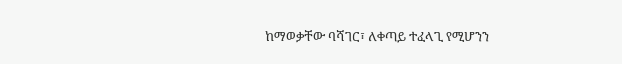ከማወቃቸው ባሻገር፣ ለቀጣይ ተፈላጊ የሚሆንን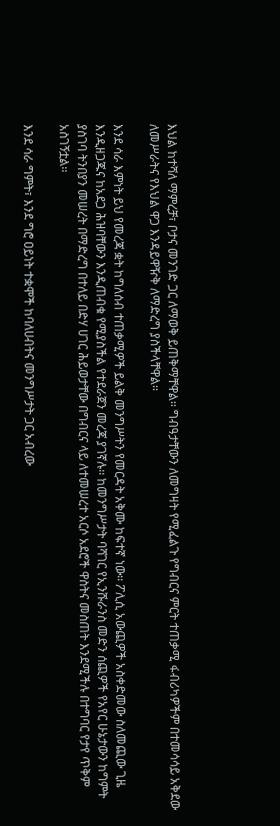እህል ከተሻለ ማምረቻ፣ ቦታና መንገድ ጋር ለማወቅ ይጠቅማቸዋል፡፡ ግብዓታቸውን ለመግዛት የሚፈልጉ የግብርና ምርት ተጠቃሚ ፋብሪካዎችም በተመሳሳይ አቅደው ለመሥራትና የእህል ዋጋ እንዳይዋዥቅ ለማድረግ ያስችላቸዋል፡፡

እንደ ሳራ እምነት ይህ የመረጃ ቋት ከግለሰብ ተጠቃሚዎች ይልቅ መንግሥትን የመርዳት አቅሙ ከፍተኛ ነው፡፡ ፖሊሲ አውጪዎች አስቀድመው ስለመጪው ጊዜ እንዲዘጋጁና ከአደጋ ሕዝባቸውን እንዲጠብቁ የሚያስችል የተደራጀን መረጃ ያገኛሉ፡፡ ከመንግሥታት ባሻገር የኢንሹራንስ መድን ሰጪዎች የአየር ሁኔታውን ከግምት ያስገባ ትንበያን መሠረት በማድረግ በተለይ በድሃ ሀገር ሕይወታቸው በግብርና ላይ ለተመሠረተ አርሶ አደሮች ዋስትና መስጠት እንደሚችሉ በተግባር የታየ ጥቅም አስገኝቷል፡፡

እንደ ሳራ ግምት፣ እንደ ግሮ ዐይነት ተቋሞች ከባለሀብትና መንግሥታት ጋር አብረው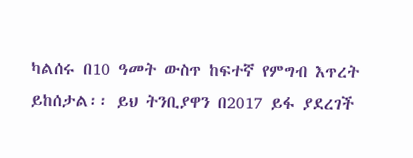ካልሰሩ በ10 ዓመት ውስጥ ከፍተኛ የምግብ እጥረት ይከሰታል፡፡ ይህ ትንቢያዋን በ2017 ይፋ ያደረገች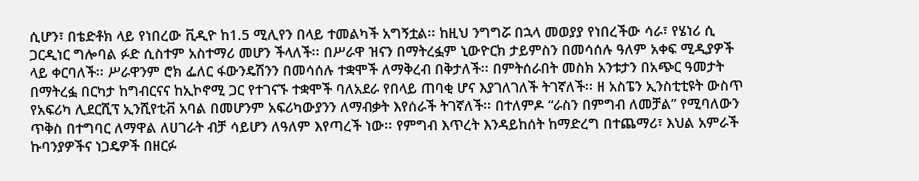ሲሆን፣ በቴድቶክ ላይ የነበረው ቪዲዮ ከ1.5 ሚሊየን በላይ ተመልካች አግኝቷል፡፡ ከዚህ ንግግሯ በኋላ መወያያ የነበረችው ሳራ፣ የሄነሪ ሲ ጋርዲነር ግሎባል ፉድ ሲስተም አስተማሪ መሆን ችላለች፡፡ በሥራዋ ዝናን በማትረፏም ኒውዮርክ ታይምስን በመሳሰሉ ዓለም አቀፍ ሚዲያዎች ላይ ቀርባለች፡፡ ሥራዋንም ሮክ ፌለር ፋውንዴሽንን በመሳሰሉ ተቋሞች ለማቅረብ በቅታለች፡፡ በምትሰራበት መስክ አንቱታን በአጭር ዓመታት በማትረፏ በርካታ ከግብርናና ከኢኮኖሚ ጋር የተገናኙ ተቋሞች ባለአደራ የበላይ ጠባቂ ሆና እያገለገለች ትገኛለች፡፡ ዘ አስፔን ኢንስቲቲዩት ውስጥ የአፍሪካ ሊደርሺፕ ኢንሺየቲቭ አባል በመሆንም አፍሪካውያንን ለማብቃት እየሰራች ትገኛለች፡፡ በተለምዶ “ራስን በምግብ ለመቻል” የሚባለውን ጥቅስ በተግባር ለማዋል ለሀገራት ብቻ ሳይሆን ለዓለም እየጣረች ነው፡፡ የምግብ እጥረት እንዳይከሰት ከማድረግ በተጨማሪ፣ እህል አምራች ኩባንያዎችና ነጋዴዎች በዘርፉ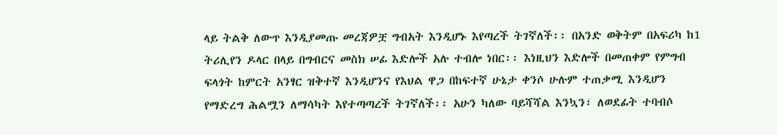ላይ ትልቅ ለውጥ እንዲያመጡ መረጃዎቿ ግብአት እንዲሆኑ እየጣረች ትገኛለች፡፡ በአንድ ወቅትም በአፍሪካ ከ1 ትሪሊየን ዶላር በላይ በግብርና መስክ ሠፊ እድሎች አሉ ተብሎ ነበር፡፡ እነዚህን እድሎች በመጠቀም የምግብ ፍላጎት ከምርት አንፃር ዝቅተኛ እንዲሆንና የእህል ዋጋ በከፍተኛ ሁኔታ ቀንሶ ሁሉም ተጠቃሚ እንዲሆን የማድረግ ሕልሟን ለማሳካት እየተጣጣረች ትገኛለች፡፡ አሁን ካለው ባይሻሻል እንኳን፣ ለወደፊት ተባብሶ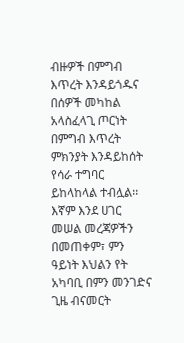ብዙዎች በምግብ እጥረት እንዳይጎዱና በሰዎች መካከል አላስፈላጊ ጦርነት በምግብ እጥረት ምክንያት እንዳይከሰት የሳራ ተግባር ይከላከላል ተብሏል፡፡ እኛም እንደ ሀገር መሠል መረጃዎችን በመጠቀም፣ ምን ዓይነት እህልን የት አካባቢ በምን መንገድና ጊዜ ብናመርት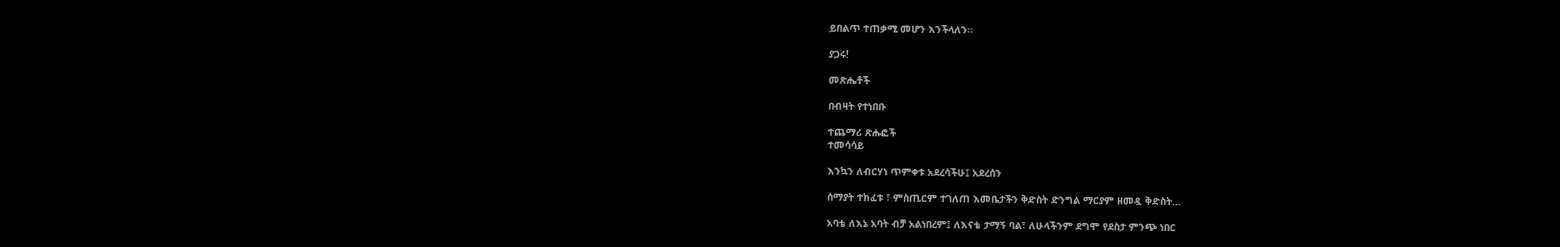ይበልጥ ተጠቃሚ መሆን እንችላለን፡፡

ያጋሩ!

መጽሔቶች

በብዛት የተነበቡ

ተጨማሪ ጽሑፎች
ተመሳሳይ

እንኳን ለብርሃነ ጥምቀቱ አደረሳችሁ፤ አደረሰን

ሰማያት ተከፈቱ ፣ ምስጢርም ተገለጠ እመቤታችን ቅድስት ድንግል ማርያም ዘመዷ ቅድስት...

አባቴ ለእኔ አባት ብቻ አልነበረም፤ ለእናቴ ታማኝ ባል፣ ለሁላችንም ደግሞ የደስታ ምንጭ ነበር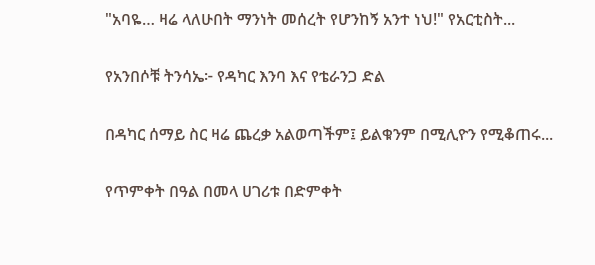"አባዬ… ዛሬ ላለሁበት ማንነት መሰረት የሆንከኝ አንተ ነህ!" የአርቲስት...

የአንበሶቹ ትንሳኤ፦ የዳካር እንባ እና የቴራንጋ ድል

በዳካር ሰማይ ስር ዛሬ ጨረቃ አልወጣችም፤ ይልቁንም በሚሊዮን የሚቆጠሩ...

የጥምቀት በዓል በመላ ሀገሪቱ በድምቀት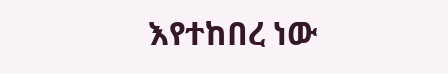እየተከበረ ነው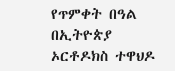የጥምቀት በዓል በኢትዮጵያ ኦርቶዶክስ ተዋህዶ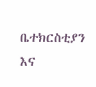ቤተክርስቲያን እና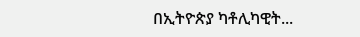በኢትዮጵያ ካቶሊካዊት...